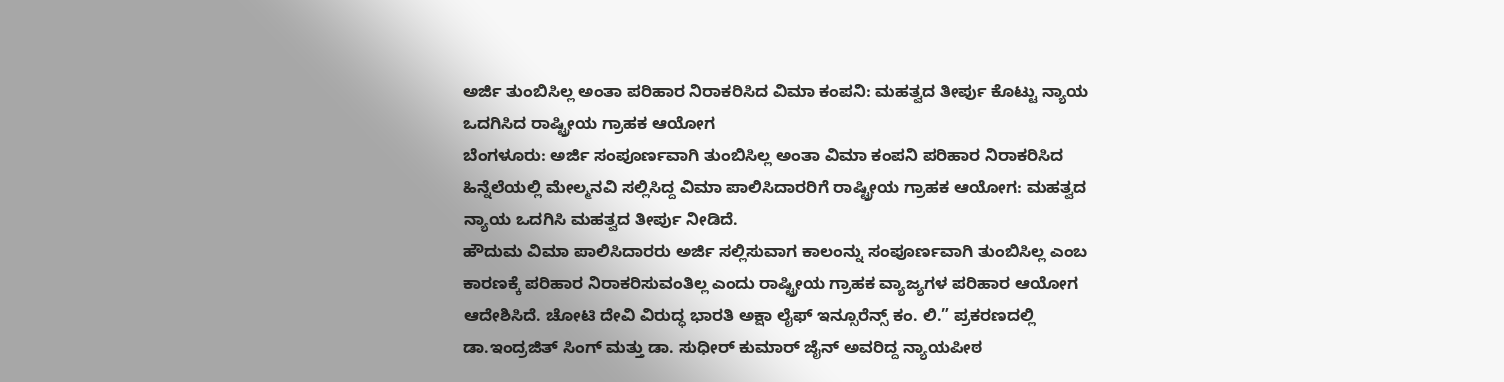ಅರ್ಜಿ ತುಂಬಿಸಿಲ್ಲ ಅಂತಾ ಪರಿಹಾರ ನಿರಾಕರಿಸಿದ ವಿಮಾ ಕಂಪನಿ: ಮಹತ್ವದ ತೀರ್ಪು ಕೊಟ್ಟು ನ್ಯಾಯ ಒದಗಿಸಿದ ರಾಷ್ಟ್ರೀಯ ಗ್ರಾಹಕ ಆಯೋಗ
ಬೆಂಗಳೂರು: ಅರ್ಜಿ ಸಂಪೂರ್ಣವಾಗಿ ತುಂಬಿಸಿಲ್ಲ ಅಂತಾ ವಿಮಾ ಕಂಪನಿ ಪರಿಹಾರ ನಿರಾಕರಿಸಿದ ಹಿನ್ನೆಲೆಯಲ್ಲಿ ಮೇಲ್ಮನವಿ ಸಲ್ಲಿಸಿದ್ದ ವಿಮಾ ಪಾಲಿಸಿದಾರರಿಗೆ ರಾಷ್ಟ್ರೀಯ ಗ್ರಾಹಕ ಆಯೋಗ: ಮಹತ್ವದ ನ್ಯಾಯ ಒದಗಿಸಿ ಮಹತ್ವದ ತೀರ್ಪು ನೀಡಿದೆ.
ಹೌದುಮ ವಿಮಾ ಪಾಲಿಸಿದಾರರು ಅರ್ಜಿ ಸಲ್ಲಿಸುವಾಗ ಕಾಲಂನ್ನು ಸಂಪೂರ್ಣವಾಗಿ ತುಂಬಿಸಿಲ್ಲ ಎಂಬ ಕಾರಣಕ್ಕೆ ಪರಿಹಾರ ನಿರಾಕರಿಸುವಂತಿಲ್ಲ ಎಂದು ರಾಷ್ಟ್ರೀಯ ಗ್ರಾಹಕ ವ್ಯಾಜ್ಯಗಳ ಪರಿಹಾರ ಆಯೋಗ ಆದೇಶಿಸಿದೆ. ಚೋಟಿ ದೇವಿ ವಿರುದ್ಧ ಭಾರತಿ ಅಕ್ಷಾ ಲೈಫ್ ಇನ್ಸೂರೆನ್ಸ್ ಕಂ. ಲಿ.” ಪ್ರಕರಣದಲ್ಲಿ ಡಾ.ಇಂದ್ರಜಿತ್ ಸಿಂಗ್ ಮತ್ತು ಡಾ. ಸುಧೀರ್ ಕುಮಾರ್ ಜೈನ್ ಅವರಿದ್ದ ನ್ಯಾಯಪೀಠ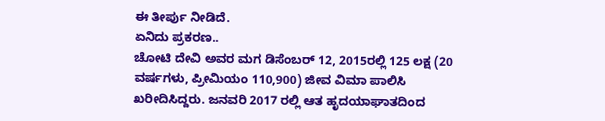ಈ ತೀರ್ಪು ನೀಡಿದೆ.
ಏನಿದು ಪ್ರಕರಣ..
ಚೋಟಿ ದೇವಿ ಅವರ ಮಗ ಡಿಸೆಂಬರ್ 12, 2015ರಲ್ಲಿ 125 ಲಕ್ಷ (20 ವರ್ಷಗಳು, ಪ್ರೀಮಿಯಂ 110,900) ಜೀವ ವಿಮಾ ಪಾಲಿಸಿ ಖರೀದಿಸಿದ್ದರು. ಜನವರಿ 2017 ರಲ್ಲಿ ಆತ ಹೃದಯಾಘಾತದಿಂದ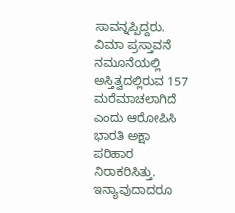ಸಾವನ್ನಪ್ಪಿದ್ದರು. ವಿಮಾ ಪ್ರಸ್ತಾವನೆ ನಮೂನೆಯಲ್ಲಿ ಅಸ್ತಿತ್ವದಲ್ಲಿರುವ 157 ಮರೆಮಾಚಲಾಗಿದೆ ಎಂದು ಆರೋಪಿಸಿ ಭಾರತಿ ಅಕ್ಷಾ ಪರಿಹಾರ ನಿರಾಕರಿಸಿತ್ತು. ಇನ್ಯಾವುದಾದರೂ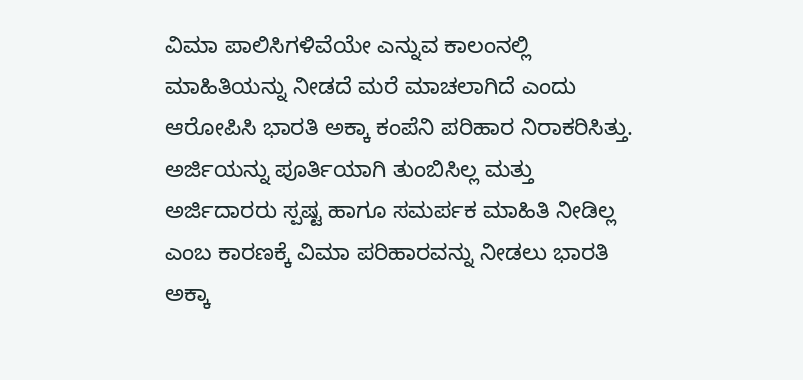ವಿಮಾ ಪಾಲಿಸಿಗಳಿವೆಯೇ ಎನ್ನುವ ಕಾಲಂನಲ್ಲಿ ಮಾಹಿತಿಯನ್ನು ನೀಡದೆ ಮರೆ ಮಾಚಲಾಗಿದೆ ಎಂದು ಆರೋಪಿಸಿ ಭಾರತಿ ಅಕ್ಕಾ ಕಂಪೆನಿ ಪರಿಹಾರ ನಿರಾಕರಿಸಿತ್ತು.
ಅರ್ಜಿಯನ್ನು ಪೂರ್ತಿಯಾಗಿ ತುಂಬಿಸಿಲ್ಲ ಮತ್ತು ಅರ್ಜಿದಾರರು ಸ್ಪಷ್ಟ ಹಾಗೂ ಸಮರ್ಪಕ ಮಾಹಿತಿ ನೀಡಿಲ್ಲ ಎಂಬ ಕಾರಣಕ್ಕೆ ವಿಮಾ ಪರಿಹಾರವನ್ನು ನೀಡಲು ಭಾರತಿ ಅಕ್ಕಾ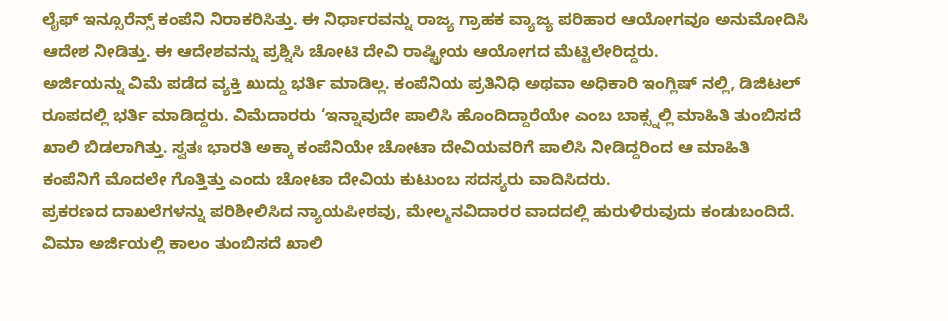ಲೈಫ್ ಇನ್ಸೂರೆನ್ಸ್ ಕಂಪೆನಿ ನಿರಾಕರಿಸಿತ್ತು. ಈ ನಿರ್ಧಾರವನ್ನು ರಾಜ್ಯ ಗ್ರಾಹಕ ವ್ಯಾಜ್ಯ ಪರಿಹಾರ ಆಯೋಗವೂ ಅನುಮೋದಿಸಿ ಆದೇಶ ನೀಡಿತ್ತು. ಈ ಆದೇಶವನ್ನು ಪ್ರಶ್ನಿಸಿ ಚೋಟಿ ದೇವಿ ರಾಷ್ಟ್ರೀಯ ಆಯೋಗದ ಮೆಟ್ಟಿಲೇರಿದ್ದರು.
ಅರ್ಜಿಯನ್ನು ವಿಮೆ ಪಡೆದ ವ್ಯಕ್ತಿ ಖುದ್ದು ಭರ್ತಿ ಮಾಡಿಲ್ಲ. ಕಂಪೆನಿಯ ಪ್ರತಿನಿಧಿ ಅಥವಾ ಅಧಿಕಾರಿ ಇಂಗ್ಲಿಷ್ ನಲ್ಲಿ, ಡಿಜಿಟಲ್ ರೂಪದಲ್ಲಿ ಭರ್ತಿ ಮಾಡಿದ್ದರು. ವಿಮೆದಾರರು ‘ಇನ್ನಾವುದೇ ಪಾಲಿಸಿ ಹೊಂದಿದ್ದಾರೆಯೇ ಎಂಬ ಬಾಕ್ಸ್ನಲ್ಲಿ ಮಾಹಿತಿ ತುಂಬಿಸದೆ ಖಾಲಿ ಬಿಡಲಾಗಿತ್ತು. ಸ್ವತಃ ಭಾರತಿ ಅಕ್ಕಾ ಕಂಪೆನಿಯೇ ಚೋಟಾ ದೇವಿಯವರಿಗೆ ಪಾಲಿಸಿ ನೀಡಿದ್ದರಿಂದ ಆ ಮಾಹಿತಿ ಕಂಪೆನಿಗೆ ಮೊದಲೇ ಗೊತ್ತಿತ್ತು ಎಂದು ಚೋಟಾ ದೇವಿಯ ಕುಟುಂಬ ಸದಸ್ಯರು ವಾದಿಸಿದರು.
ಪ್ರಕರಣದ ದಾಖಲೆಗಳನ್ನು ಪರಿಶೀಲಿಸಿದ ನ್ಯಾಯಪೀಠವು, ಮೇಲ್ಮನವಿದಾರರ ವಾದದಲ್ಲಿ ಹುರುಳಿರುವುದು ಕಂಡುಬಂದಿದೆ. ವಿಮಾ ಅರ್ಜಿಯಲ್ಲಿ ಕಾಲಂ ತುಂಬಿಸದೆ ಖಾಲಿ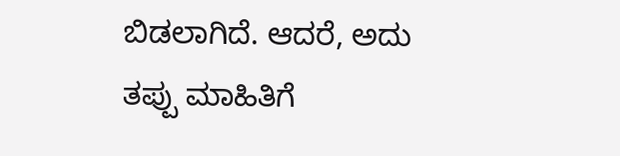ಬಿಡಲಾಗಿದೆ. ಆದರೆ, ಅದು ತಪ್ಪು ಮಾಹಿತಿಗೆ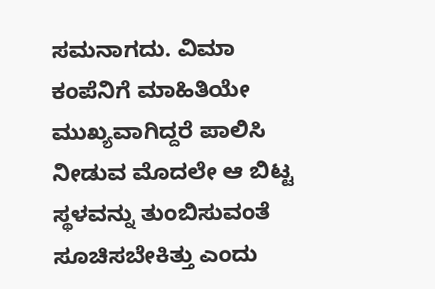ಸಮನಾಗದು. ವಿಮಾ ಕಂಪೆನಿಗೆ ಮಾಹಿತಿಯೇ ಮುಖ್ಯವಾಗಿದ್ದರೆ ಪಾಲಿಸಿ ನೀಡುವ ಮೊದಲೇ ಆ ಬಿಟ್ಟ ಸ್ಥಳವನ್ನು ತುಂಬಿಸುವಂತೆ ಸೂಚಿಸಬೇಕಿತ್ತು ಎಂದು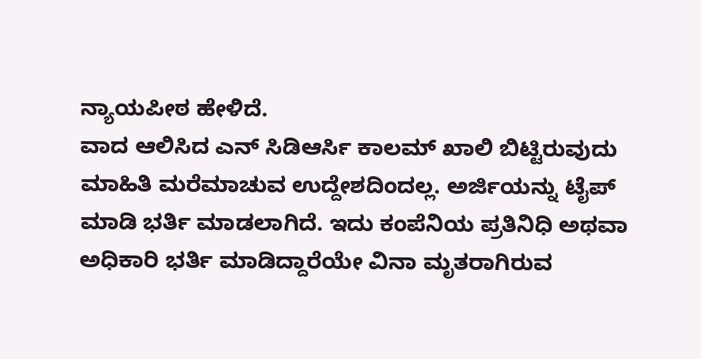ನ್ಯಾಯಪೀಠ ಹೇಳಿದೆ.
ವಾದ ಆಲಿಸಿದ ಎನ್ ಸಿಡಿಆರ್ಸಿ ಕಾಲಮ್ ಖಾಲಿ ಬಿಟ್ಟಿರುವುದು ಮಾಹಿತಿ ಮರೆಮಾಚುವ ಉದ್ದೇಶದಿಂದಲ್ಲ. ಅರ್ಜಿಯನ್ನು ಟೈಪ್ ಮಾಡಿ ಭರ್ತಿ ಮಾಡಲಾಗಿದೆ. ಇದು ಕಂಪೆನಿಯ ಪ್ರತಿನಿಧಿ ಅಥವಾ ಅಧಿಕಾರಿ ಭರ್ತಿ ಮಾಡಿದ್ದಾರೆಯೇ ವಿನಾ ಮೃತರಾಗಿರುವ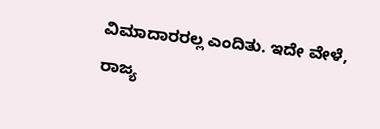ವಿಮಾದಾರರಲ್ಲ ಎಂದಿತು. ಇದೇ ವೇಳೆ, ರಾಜ್ಯ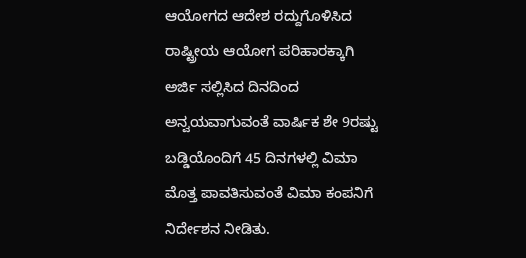ಆಯೋಗದ ಆದೇಶ ರದ್ದುಗೊಳಿಸಿದ ರಾಷ್ಟ್ರೀಯ ಆಯೋಗ ಪರಿಹಾರಕ್ಕಾಗಿ ಅರ್ಜಿ ಸಲ್ಲಿಸಿದ ದಿನದಿಂದ ಅನ್ವಯವಾಗುವಂತೆ ವಾರ್ಷಿಕ ಶೇ 9ರಷ್ಟು ಬಡ್ಡಿಯೊಂದಿಗೆ 45 ದಿನಗಳಲ್ಲಿ ವಿಮಾ ಮೊತ್ತ ಪಾವತಿಸುವಂತೆ ವಿಮಾ ಕಂಪನಿಗೆ ನಿರ್ದೇಶನ ನೀಡಿತು.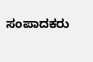ಸಂಪಾದಕರು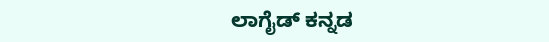ಲಾಗೈಡ್ ಕನ್ನಡ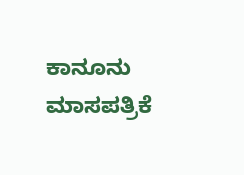ಕಾನೂನು ಮಾಸಪತ್ರಿಕೆ